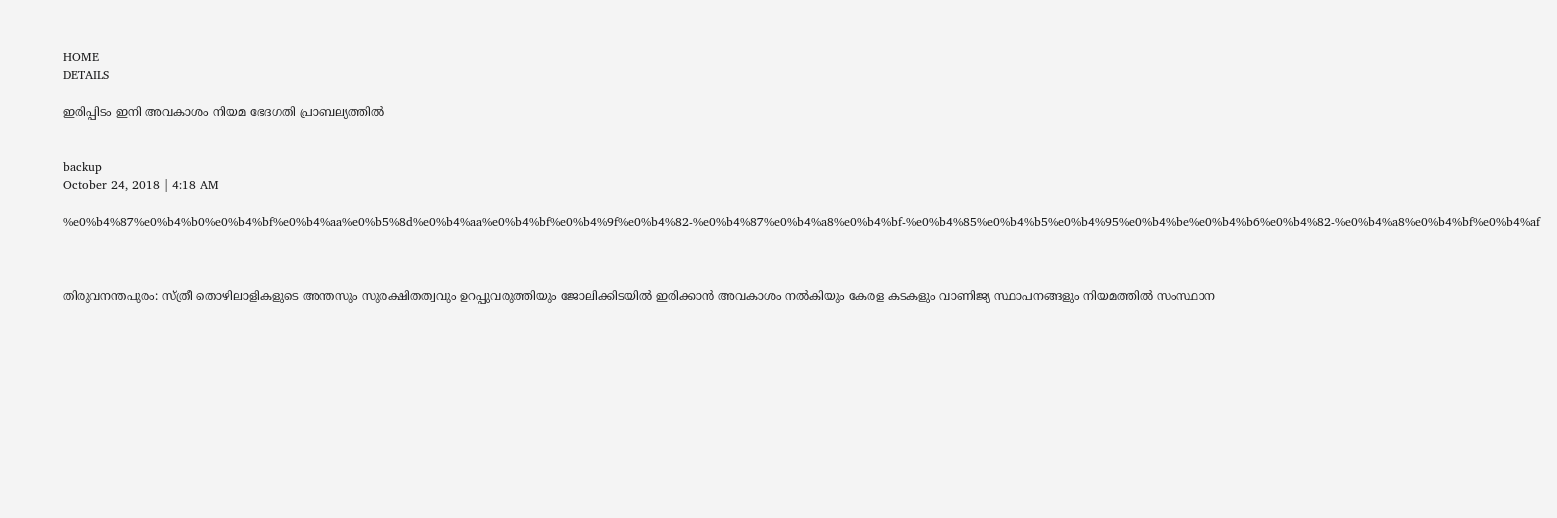HOME
DETAILS

ഇരിപ്പിടം ഇനി അവകാശം നിയമ ഭേദഗതി പ്രാബല്യത്തില്‍


backup
October 24, 2018 | 4:18 AM

%e0%b4%87%e0%b4%b0%e0%b4%bf%e0%b4%aa%e0%b5%8d%e0%b4%aa%e0%b4%bf%e0%b4%9f%e0%b4%82-%e0%b4%87%e0%b4%a8%e0%b4%bf-%e0%b4%85%e0%b4%b5%e0%b4%95%e0%b4%be%e0%b4%b6%e0%b4%82-%e0%b4%a8%e0%b4%bf%e0%b4%af



തിരുവനന്തപുരം: സ്ത്രീ തൊഴിലാളികളുടെ അന്തസും സുരക്ഷിതത്വവും ഉറപ്പുവരുത്തിയും ജോലിക്കിടയില്‍ ഇരിക്കാന്‍ അവകാശം നല്‍കിയും കേരള കടകളും വാണിജ്യ സ്ഥാപനങ്ങളും നിയമത്തില്‍ സംസ്ഥാന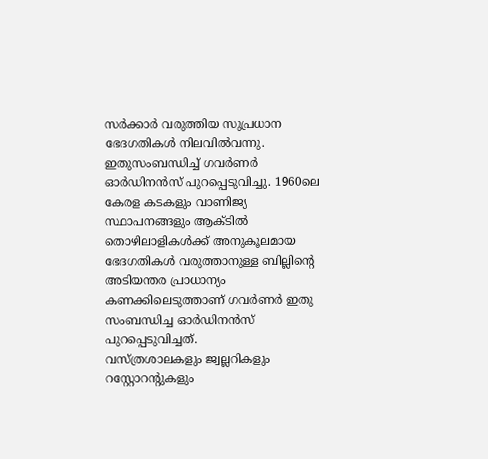സര്‍ക്കാര്‍ വരുത്തിയ സുപ്രധാന ഭേദഗതികള്‍ നിലവില്‍വന്നു.
ഇതുസംബന്ധിച്ച് ഗവര്‍ണര്‍ ഓര്‍ഡിനന്‍സ് പുറപ്പെടുവിച്ചു. 1960ലെ കേരള കടകളും വാണിജ്യ സ്ഥാപനങ്ങളും ആക്ടില്‍ തൊഴിലാളികള്‍ക്ക് അനുകൂലമായ ഭേദഗതികള്‍ വരുത്താനുള്ള ബില്ലിന്റെ അടിയന്തര പ്രാധാന്യം കണക്കിലെടുത്താണ് ഗവര്‍ണര്‍ ഇതു സംബന്ധിച്ച ഓര്‍ഡിനന്‍സ് പുറപ്പെടുവിച്ചത്.
വസ്ത്രശാലകളും ജ്വല്ലറികളും റസ്റ്റോറന്റുകളും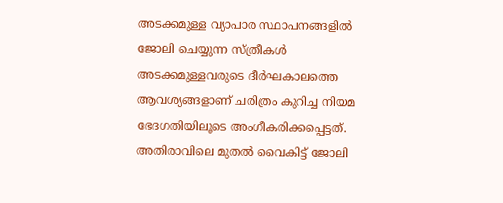അടക്കമുള്ള വ്യാപാര സ്ഥാപനങ്ങളില്‍ ജോലി ചെയ്യുന്ന സ്ത്രീകള്‍ അടക്കമുള്ളവരുടെ ദീര്‍ഘകാലത്തെ ആവശ്യങ്ങളാണ് ചരിത്രം കുറിച്ച നിയമ ഭേദഗതിയിലൂടെ അംഗീകരിക്കപ്പെട്ടത്.
അതിരാവിലെ മുതല്‍ വൈകിട്ട് ജോലി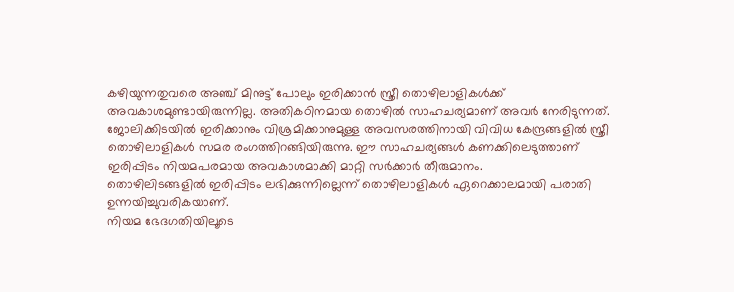കഴിയുന്നതുവരെ അഞ്ച് മിനുട്ട് പോലും ഇരിക്കാന്‍ സ്ത്രീ തൊഴിലാളികള്‍ക്ക് അവകാശമുണ്ടായിരുന്നില്ല. അതികഠിനമായ തൊഴില്‍ സാഹചര്യമാണ് അവര്‍ നേരിടുന്നത്.
ജോലിക്കിടയില്‍ ഇരിക്കാനും വിശ്രമിക്കാനുമുള്ള അവസരത്തിനായി വിവിധ കേന്ദ്രങ്ങളില്‍ സ്ത്രീ തൊഴിലാളികള്‍ സമര രംഗത്തിറങ്ങിയിരുന്നു. ഈ സാഹചര്യങ്ങള്‍ കണക്കിലെടുത്താണ് ഇരിപ്പിടം നിയമപരമായ അവകാശമാക്കി മാറ്റി സര്‍ക്കാര്‍ തീരുമാനം.
തൊഴിലിടങ്ങളില്‍ ഇരിപ്പിടം ലഭിക്കുന്നില്ലെന്ന് തൊഴിലാളികള്‍ ഏറെക്കാലമായി പരാതി ഉന്നയിച്ചുവരികയാണ്.
നിയമ ഭേദഗതിയിലൂടെ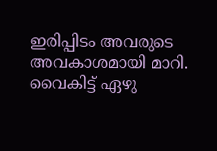ഇരിപ്പിടം അവരുടെ അവകാശമായി മാറി. വൈകിട്ട് ഏഴു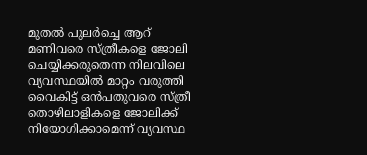മുതല്‍ പുലര്‍ച്ചെ ആറ് മണിവരെ സ്ത്രീകളെ ജോലി ചെയ്യിക്കരുതെന്ന നിലവിലെ വ്യവസ്ഥയില്‍ മാറ്റം വരുത്തി വൈകിട്ട് ഒന്‍പതുവരെ സ്ത്രീ തൊഴിലാളികളെ ജോലിക്ക് നിയോഗിക്കാമെന്ന് വ്യവസ്ഥ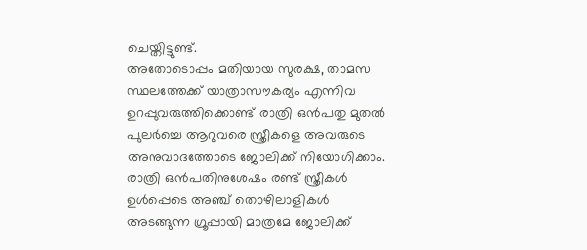ചെയ്തിട്ടുണ്ട്.
അതോടൊപ്പം മതിയായ സുരക്ഷ, താമസ സ്ഥലത്തേക്ക് യാത്രാസൗകര്യം എന്നിവ ഉറപ്പുവരുത്തിക്കൊണ്ട് രാത്രി ഒന്‍പതു മുതല്‍ പുലര്‍ച്ചെ ആറുവരെ സ്ത്രീകളെ അവരുടെ അനുവാദത്തോടെ ജോലിക്ക് നിയോഗിക്കാം.
രാത്രി ഒന്‍പതിനുശേഷം രണ്ട് സ്ത്രീകള്‍ ഉള്‍പ്പെടെ അഞ്ച് തൊഴിലാളികള്‍ അടങ്ങുന്ന ഗ്രൂപ്പായി മാത്രമേ ജോലിക്ക്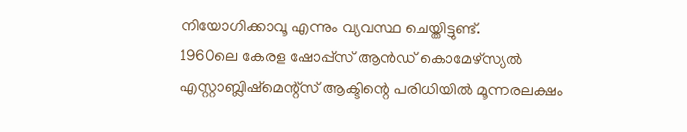നിയോഗിക്കാവൂ എന്നും വ്യവസ്ഥ ചെയ്തിട്ടുണ്ട്.
1960ലെ കേരള ഷോപ്പ്‌സ് ആന്‍ഡ് കൊമേഴ്‌സ്യല്‍ എസ്റ്റാബ്ലിഷ്‌മെന്റ്‌സ് ആക്ടിന്റെ പരിധിയില്‍ മൂന്നരലക്ഷം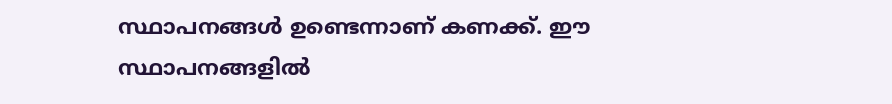സ്ഥാപനങ്ങള്‍ ഉണ്ടെന്നാണ് കണക്ക്. ഈ സ്ഥാപനങ്ങളില്‍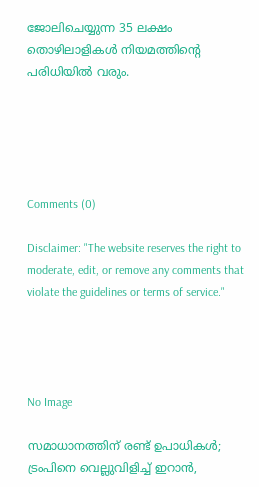ജോലിചെയ്യുന്ന 35 ലക്ഷം തൊഴിലാളികള്‍ നിയമത്തിന്റെ പരിധിയില്‍ വരും.





Comments (0)

Disclaimer: "The website reserves the right to moderate, edit, or remove any comments that violate the guidelines or terms of service."




No Image

സമാധാനത്തിന് രണ്ട് ഉപാധികൾ; ട്രംപിനെ വെല്ലുവിളിച്ച് ഇറാൻ,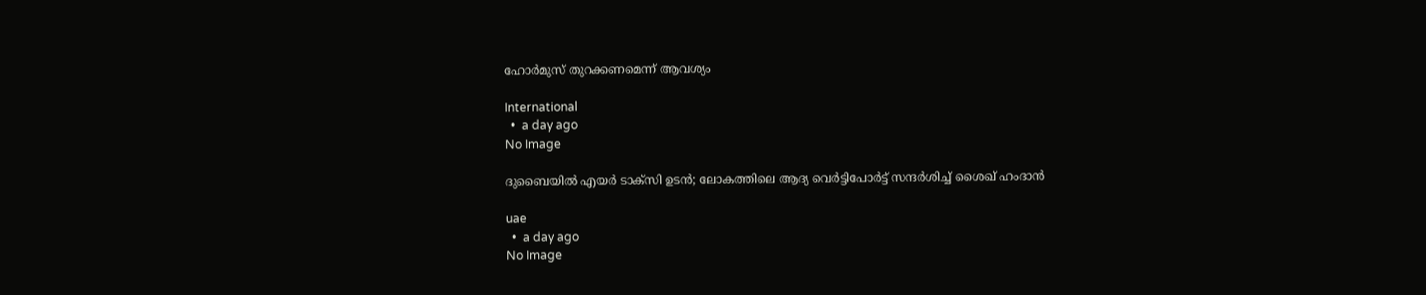ഹോർമുസ് തുറക്കണമെന്ന് ആവശ്യം

International
  •  a day ago
No Image

ദുബൈയിൽ എയർ ടാക്സി ഉടൻ; ലോകത്തിലെ ആദ്യ വെർട്ടിപോർട്ട് സന്ദർശിച്ച് ശൈഖ് ഹംദാൻ

uae
  •  a day ago
No Image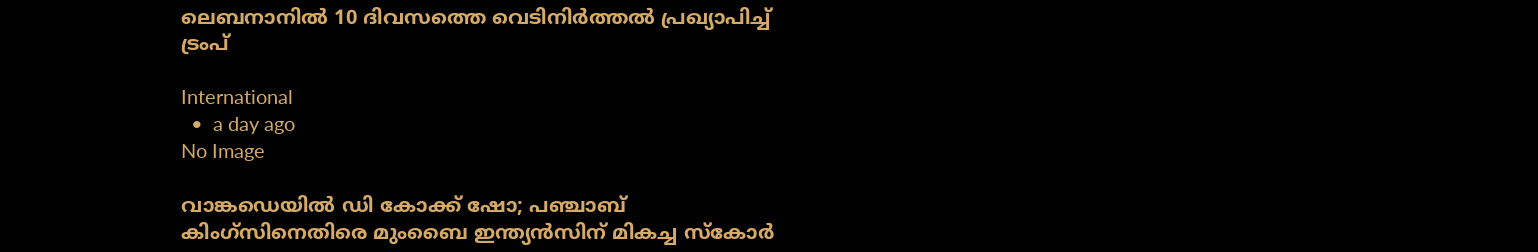ലെബനാനിൽ 10 ദിവസത്തെ വെടിനിർത്തൽ പ്രഖ്യാപിച്ച് ട്രംപ്

International
  •  a day ago
No Image

വാങ്കഡെയിൽ ഡി കോക്ക് ഷോ; പഞ്ചാബ് കിംഗ്സിനെതിരെ മുംബൈ ഇന്ത്യൻസിന് മികച്ച സ്കോർ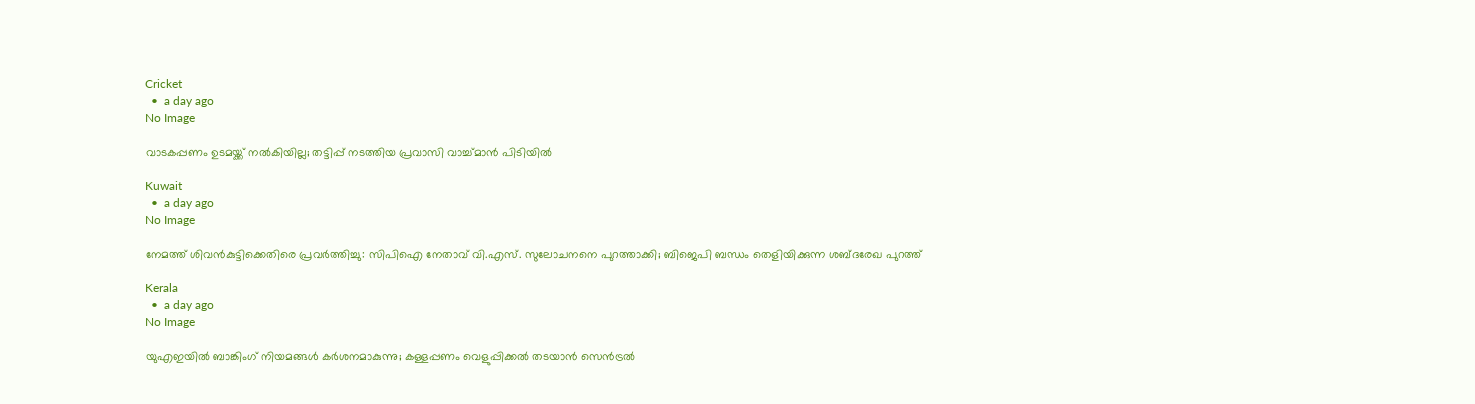Cricket
  •  a day ago
No Image

വാടകപ്പണം ഉടമയ്ക്ക് നൽകിയില്ല; തട്ടിപ്പ് നടത്തിയ പ്രവാസി വാച്ച്മാൻ പിടിയിൽ

Kuwait
  •  a day ago
No Image

നേമത്ത് ശിവൻകുട്ടിക്കെതിരെ പ്രവർത്തിച്ചു: സിപിഐ നേതാവ് വി.എസ്. സുലോചനനെ പുറത്താക്കി; ബിജെപി ബന്ധം തെളിയിക്കുന്ന ശബ്ദരേഖ പുറത്ത്

Kerala
  •  a day ago
No Image

യുഎഇയിൽ ബാങ്കിംഗ് നിയമങ്ങൾ കർശനമാകുന്നു; കള്ളപ്പണം വെളുപ്പിക്കൽ തടയാൻ സെൻട്രൽ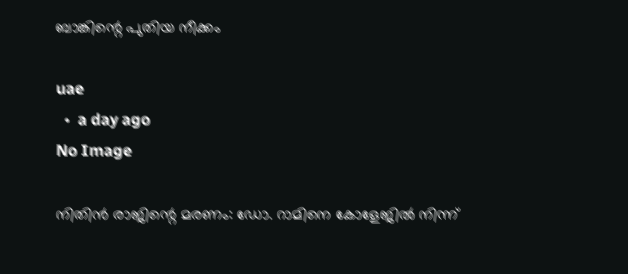ബാങ്കിന്റെ പുതിയ നീക്കം

uae
  •  a day ago
No Image

നിതിൻ രാജിന്റെ മരണം: ഡോ. റാമിനെ കോളേജിൽ നിന്ന്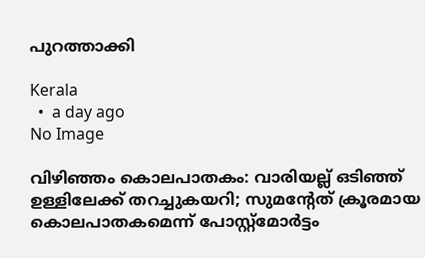പുറത്താക്കി

Kerala
  •  a day ago
No Image

വിഴിഞ്ഞം കൊലപാതകം: വാരിയല്ല് ഒടിഞ്ഞ് ഉള്ളിലേക്ക് തറച്ചുകയറി; സുമന്റേത് ക്രൂരമായ കൊലപാതകമെന്ന് പോസ്റ്റ്‌മോർട്ടം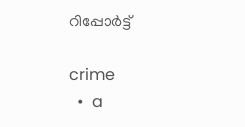റിപ്പോർട്ട്

crime
  •  a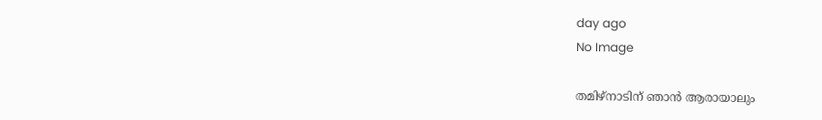day ago
No Image

തമിഴ്നാടിന് ഞാൻ ആരായാലും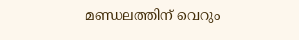മണ്ഡലത്തിന് വെറും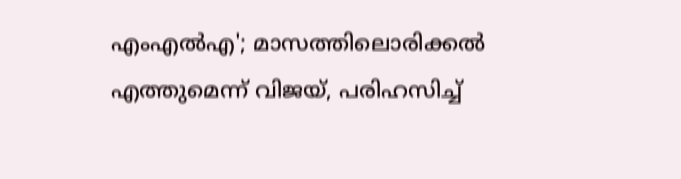എംഎൽഎ'; മാസത്തിലൊരിക്കൽ എത്തുമെന്ന് വിജയ്, പരിഹസിച്ച്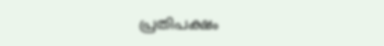പ്രതിപക്ഷം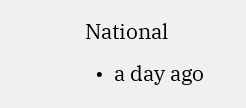National
  •  a day ago